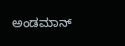ಅಂಡಮಾನ್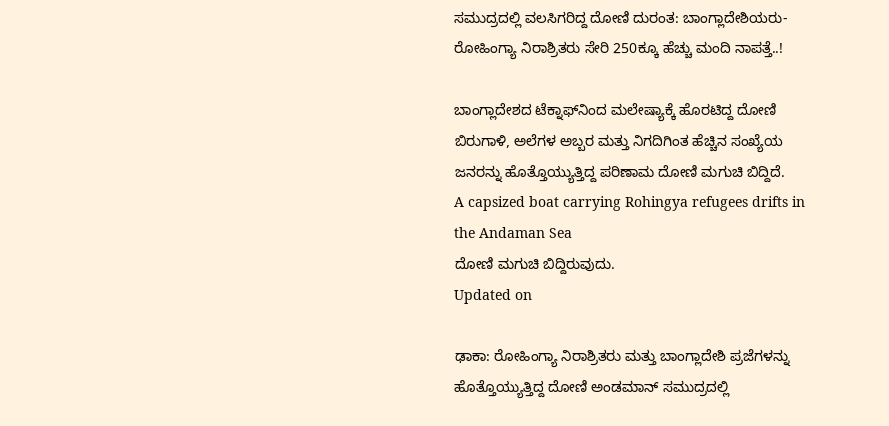ಸಮುದ್ರದಲ್ಲಿ ವಲಸಿಗರಿದ್ದ ದೋಣಿ ದುರಂತ: ಬಾಂಗ್ಲಾದೇಶಿಯರು-ರೋಹಿಂಗ್ಯಾ ನಿರಾಶ್ರಿತರು ಸೇರಿ 250ಕ್ಕೂ ಹೆಚ್ಚು ಮಂದಿ ನಾಪತ್ತೆ..!

ಬಾಂಗ್ಲಾದೇಶದ ಟೆಕ್ನಾಫ್‌ನಿಂದ ಮಲೇಷ್ಯಾಕ್ಕೆ ಹೊರಟಿದ್ದ ದೋಣಿ ಬಿರುಗಾಳಿ, ಅಲೆಗಳ ಅಬ್ಬರ ಮತ್ತು ನಿಗದಿಗಿಂತ ಹೆಚ್ಚಿನ ಸಂಖ್ಯೆಯ ಜನರನ್ನು ಹೊತ್ತೊಯ್ಯುತ್ತಿದ್ದ ಪರಿಣಾಮ ದೋಣಿ ಮಗುಚಿ ಬಿದ್ದಿದೆ.
A capsized boat carrying Rohingya refugees drifts in the Andaman Sea
ದೋಣಿ ಮಗುಚಿ ಬಿದ್ದಿರುವುದು.
Updated on

ಢಾಕಾ: ರೋಹಿಂಗ್ಯಾ ನಿರಾಶ್ರಿತರು ಮತ್ತು ಬಾಂಗ್ಲಾದೇಶಿ ಪ್ರಜೆಗಳನ್ನು ಹೊತ್ತೊಯ್ಯುತ್ತಿದ್ದ ದೋಣಿ ಅಂಡಮಾನ್ ಸಮುದ್ರದಲ್ಲಿ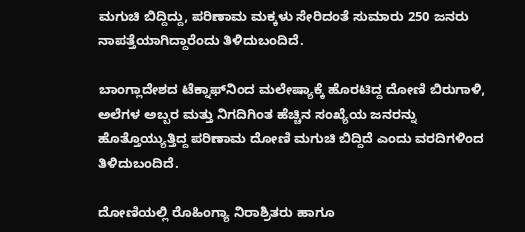ಮಗುಚಿ ಬಿದ್ದಿದ್ದು, ಪರಿಣಾಮ ಮಕ್ಕಳು ಸೇರಿದಂತೆ ಸುಮಾರು 250 ಜನರು ನಾಪತ್ತೆಯಾಗಿದ್ದಾರೆಂದು ತಿಳಿದುಬಂದಿದೆ.

ಬಾಂಗ್ಲಾದೇಶದ ಟೆಕ್ನಾಫ್‌ನಿಂದ ಮಲೇಷ್ಯಾಕ್ಕೆ ಹೊರಟಿದ್ದ ದೋಣಿ ಬಿರುಗಾಳಿ, ಅಲೆಗಳ ಅಬ್ಬರ ಮತ್ತು ನಿಗದಿಗಿಂತ ಹೆಚ್ಚಿನ ಸಂಖ್ಯೆಯ ಜನರನ್ನು ಹೊತ್ತೊಯ್ಯುತ್ತಿದ್ದ ಪರಿಣಾಮ ದೋಣಿ ಮಗುಚಿ ಬಿದ್ದಿದೆ ಎಂದು ವರದಿಗಳಿಂದ ತಿಳಿದುಬಂದಿದೆ.

ದೋಣಿಯಲ್ಲಿ ರೊಹಿಂಗ್ಯಾ ನಿರಾಶ್ರಿತರು ಹಾಗೂ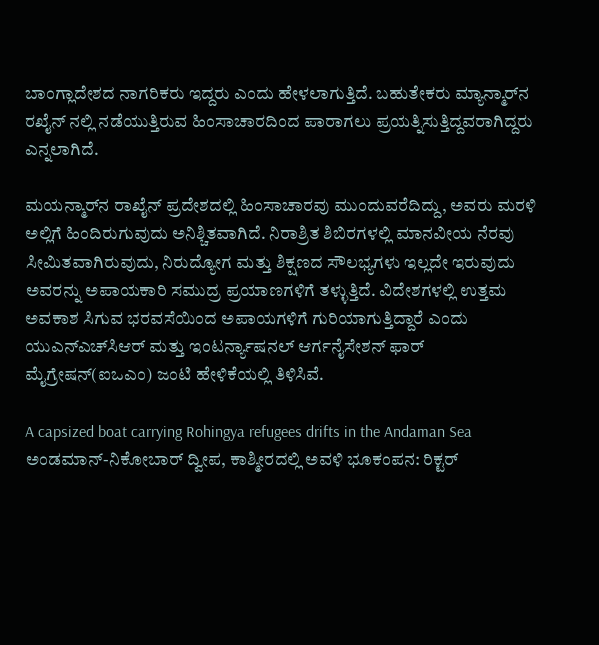ಬಾಂಗ್ಲಾದೇಶದ ನಾಗರಿಕರು ಇದ್ದರು ಎಂದು ಹೇಳಲಾಗುತ್ತಿದೆ. ಬಹುತೇಕರು ಮ್ಯಾನ್ಮಾರ್‌ನ ರಖೈನ್ ನಲ್ಲಿ ನಡೆಯುತ್ತಿರುವ ಹಿಂಸಾಚಾರದಿಂದ ಪಾರಾಗಲು ಪ್ರಯತ್ನಿಸುತ್ತಿದ್ದವರಾಗಿದ್ದರು ಎನ್ನಲಾಗಿದೆ.

ಮಯನ್ಮಾರ್‌ನ ರಾಖೈನ್‌ ಪ್ರದೇಶದಲ್ಲಿ ಹಿಂಸಾಚಾರವು ಮುಂದುವರೆದಿದ್ದು, ಅವರು ಮರಳಿ ಅಲ್ಲಿಗೆ ಹಿಂದಿರುಗುವುದು ಅನಿಶ್ಚಿತವಾಗಿದೆ. ನಿರಾಶ್ರಿತ ಶಿಬಿರಗಳಲ್ಲಿ ಮಾನವೀಯ ನೆರವು ಸೀಮಿತವಾಗಿರುವುದು, ನಿರುದ್ಯೋಗ ಮತ್ತು ಶಿಕ್ಷಣದ ಸೌಲಭ್ಯಗಳು ಇಲ್ಲದೇ ಇರುವುದು ಅವರನ್ನು ಅಪಾಯಕಾರಿ ಸಮುದ್ರ ಪ್ರಯಾಣಗಳಿಗೆ ತಳ್ಳುತ್ತಿದೆ. ವಿದೇಶಗಳಲ್ಲಿ ಉತ್ತಮ ಅವಕಾಶ ಸಿಗುವ ಭರವಸೆಯಿಂದ ಅಪಾಯಗಳಿಗೆ ಗುರಿಯಾಗುತ್ತಿದ್ದಾರೆ ಎಂದು ಯುಎನ್‌ಎಚ್‌ಸಿಆರ್ ಮತ್ತು ಇಂಟರ್ನ್ಯಾಷನಲ್ ಆರ್ಗನೈಸೇಶನ್ ಫಾರ್ ಮೈಗ್ರೇಷನ್(ಐಒಎಂ) ಜಂಟಿ ಹೇಳಿಕೆಯಲ್ಲಿ ತಿಳಿಸಿವೆ.

A capsized boat carrying Rohingya refugees drifts in the Andaman Sea
ಅಂಡಮಾನ್-ನಿಕೋಬಾರ್ ದ್ವೀಪ, ಕಾಶ್ಮೀರದಲ್ಲಿ ಅವಳಿ ಭೂಕಂಪನ: ರಿಕ್ಟರ್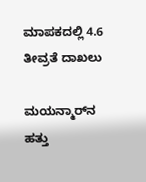ಮಾಪಕದಲ್ಲಿ 4.6 ತೀವ್ರತೆ ದಾಖಲು

ಮಯನ್ಮಾರ್‌ನ ಹತ್ತು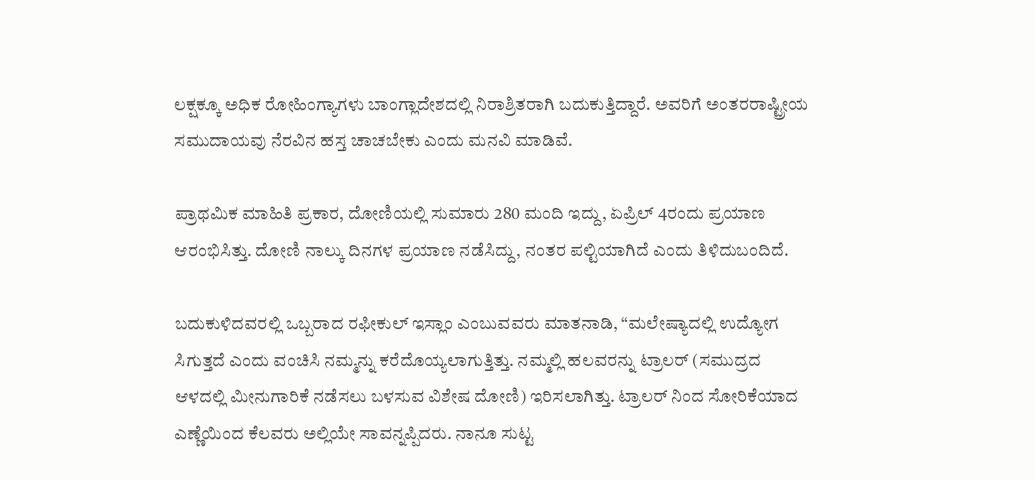ಲಕ್ಷಕ್ಕೂ ಅಧಿಕ ರೋಹಿಂಗ್ಯಾಗಳು ಬಾಂಗ್ಲಾದೇಶದಲ್ಲಿ ನಿರಾಶ್ರಿತರಾಗಿ ಬದುಕುತ್ತಿದ್ದಾರೆ. ಅವರಿಗೆ ಅಂತರರಾಷ್ಟ್ರೀಯ ಸಮುದಾಯವು ನೆರವಿನ ಹಸ್ತ ಚಾಚಬೇಕು ಎಂದು ಮನವಿ ಮಾಡಿವೆ.

ಪ್ರಾಥಮಿಕ ಮಾಹಿತಿ ಪ್ರಕಾರ, ದೋಣಿಯಲ್ಲಿ ಸುಮಾರು 280 ಮಂದಿ ಇದ್ದು, ಏಪ್ರಿಲ್ 4ರಂದು ಪ್ರಯಾಣ ಆರಂಭಿಸಿತ್ತು. ದೋಣಿ ನಾಲ್ಕು ದಿನಗಳ ಪ್ರಯಾಣ ನಡೆಸಿದ್ದು, ನಂತರ ಪಲ್ಟಿಯಾಗಿದೆ ಎಂದು ತಿಳಿದುಬಂದಿದೆ.

ಬದುಕುಳಿದವರಲ್ಲಿ ಒಬ್ಬರಾದ ರಫೀಕುಲ್ ಇಸ್ಲಾಂ ಎಂಬುವವರು ಮಾತನಾಡಿ, “ಮಲೇಷ್ಯಾದಲ್ಲಿ ಉದ್ಯೋಗ ಸಿಗುತ್ತದೆ ಎಂದು ವಂಚಿಸಿ ನಮ್ಮನ್ನು ಕರೆದೊಯ್ಯಲಾಗುತ್ತಿತ್ತು. ನಮ್ಮಲ್ಲಿ ಹಲವರನ್ನು ಟ್ರಾಲರ್ (ಸಮುದ್ರದ ಆಳದಲ್ಲಿ ಮೀನುಗಾರಿಕೆ ನಡೆಸಲು ಬಳಸುವ ವಿಶೇಷ ದೋಣಿ) ಇರಿಸಲಾಗಿತ್ತು. ಟ್ರಾಲರ್ ನಿಂದ ಸೋರಿಕೆಯಾದ ಎಣ್ಣೆಯಿಂದ ಕೆಲವರು ಅಲ್ಲಿಯೇ ಸಾವನ್ನಪ್ಪಿದರು. ನಾನೂ ಸುಟ್ಟ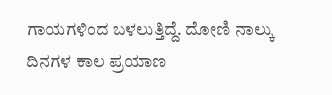ಗಾಯಗಳಿಂದ ಬಳಲುತ್ತಿದ್ದೆ. ದೋಣಿ ನಾಲ್ಕು ದಿನಗಳ ಕಾಲ ಪ್ರಯಾಣ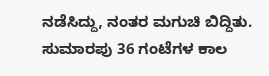ನಡೆಸಿದ್ದು, ನಂತರ ಮಗುಚಿ ಬಿದ್ದಿತು. ಸುಮಾರಪು 36 ಗಂಟೆಗಳ ಕಾಲ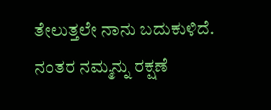ತೇಲುತ್ತಲೇ ನಾನು ಬದುಕುಳಿದೆ. ನಂತರ ನಮ್ಮನ್ನು ರಕ್ಷಣೆ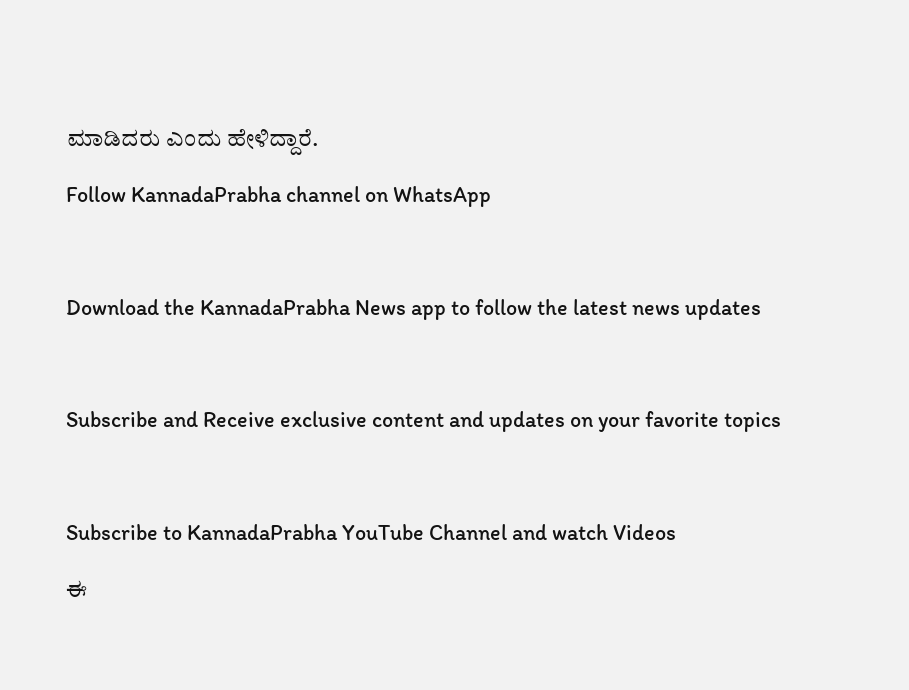ಮಾಡಿದರು ಎಂದು ಹೇಳಿದ್ದಾರೆ.

Follow KannadaPrabha channel on WhatsApp



Download the KannadaPrabha News app to follow the latest news updates



Subscribe and Receive exclusive content and updates on your favorite topics



Subscribe to KannadaPrabha YouTube Channel and watch Videos

ಈ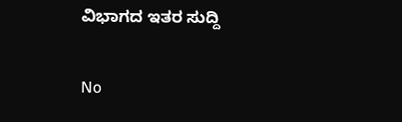ವಿಭಾಗದ ಇತರ ಸುದ್ದಿ

No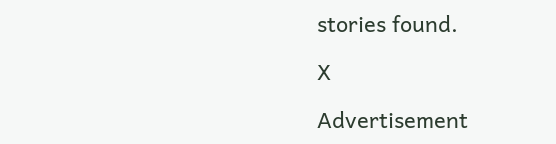stories found.

X

Advertisement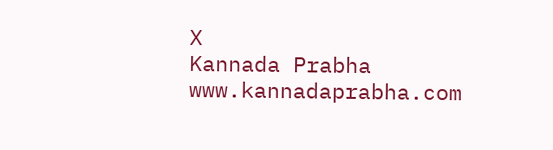X
Kannada Prabha
www.kannadaprabha.com